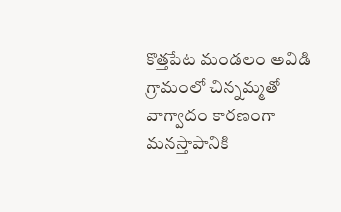కొత్తపేట మండలం అవిడి గ్రామంలో చిన్నమ్మతో వాగ్వాదం కారణంగా మనస్తాపానికి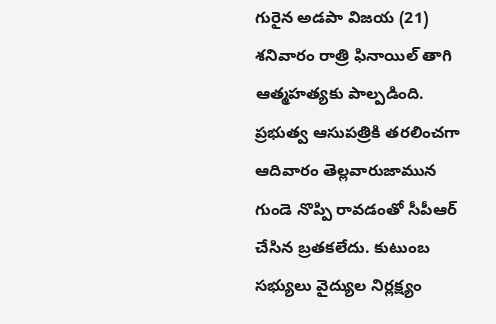గురైన అడపా విజయ (21) శనివారం రాత్రి ఫినాయిల్ తాగి ఆత్మహత్యకు పాల్పడింది. ప్రభుత్వ ఆసుపత్రికి తరలించగా ఆదివారం తెల్లవారుజామున గుండె నొప్పి రావడంతో సీపీఆర్ చేసిన బ్రతకలేదు. కుటుంబ సభ్యులు వైద్యుల నిర్లక్ష్యం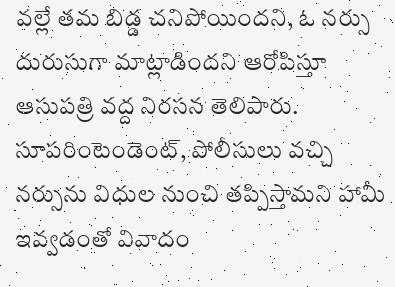వల్లే తమ బిడ్డ చనిపోయిందని, ఓ నర్సు దురుసుగా మాట్లాడిందని ఆరోపిస్తూ ఆసుపత్రి వద్ద నిరసన తెలిపారు. సూపరింటెండెంట్, పోలీసులు వచ్చి నర్సును విధుల నుంచి తప్పిస్తామని హామీ ఇవ్వడంతో వివాదం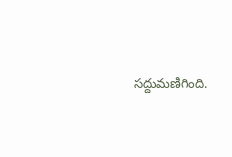సద్దుమణిగింది.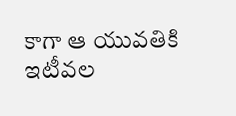కాగా ఆ యువతికి ఇటీవల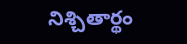నిశ్చితార్థం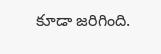కూడా జరిగింది.